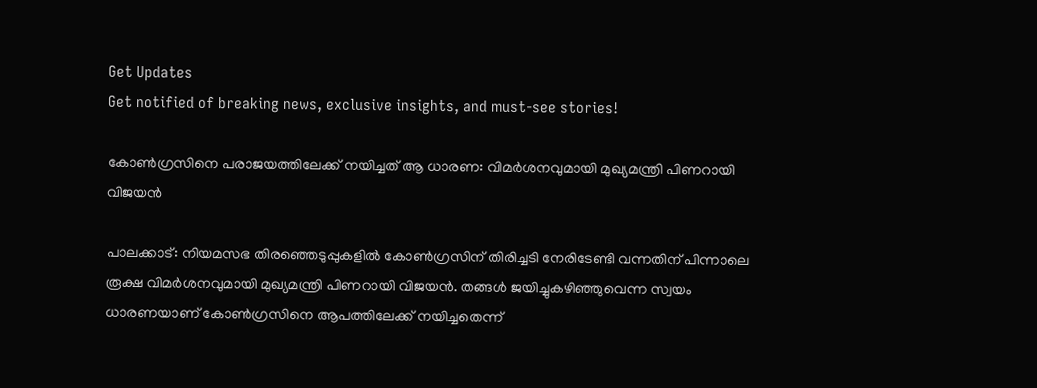Get Updates
Get notified of breaking news, exclusive insights, and must-see stories!

കോണ്‍ഗ്രസിനെ പരാജയത്തിലേക്ക് നയിച്ചത് ആ ധാരണ: വിമർശനവുമായി മുഖ്യമന്ത്രി പിണറായി വിജയന്‍

പാലക്കാട്: നിയമസഭ തിരഞ്ഞെടുപ്പുകളില്‍ കോണ്‍ഗ്രസിന് തിരിച്ചടി നേരിടേണ്ടി വന്നതിന് പിന്നാലെ രൂക്ഷ വിമർശനവുമായി മുഖ്യമന്ത്രി പിണറായി വിജയന്‍. തങ്ങള്‍ ജയിച്ചുകഴിഞ്ഞുവെന്ന സ്വയം ധാരണയാണ് കോണ്‍ഗ്രസിനെ ആപത്തിലേക്ക് നയിച്ചതെന്ന്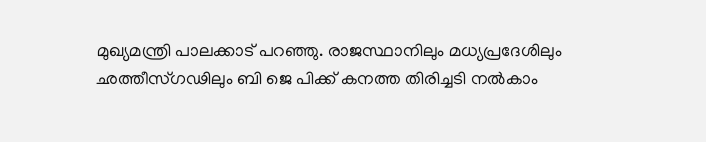മുഖ്യമന്ത്രി പാലക്കാട് പറഞ്ഞു. രാജസ്ഥാനിലും മധ്യപ്രദേശിലും ഛത്തീസ്ഗഢിലും ബി ജെ പിക്ക് കനത്ത തിരിച്ചടി നല്‍കാം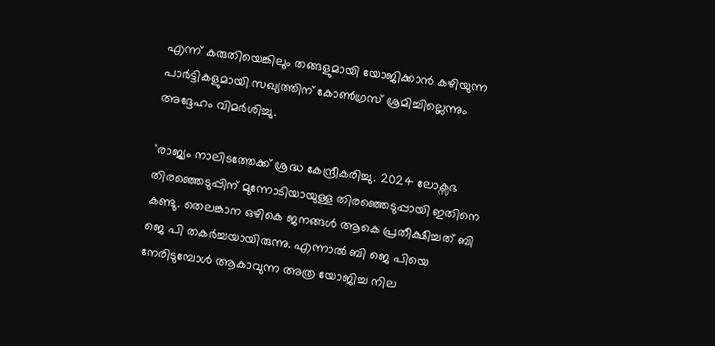എന്ന് കരുതിയെങ്കിലും തങ്ങളുമായി യോജിക്കാന്‍ കഴിയുന്ന പാർട്ടികളുമായി സഖ്യത്തിന് കോണ്‍ഗ്രസ് ശ്രമിച്ചില്ലെന്നും അദ്ദേഹം വിമർശിച്ചു.

'രാജ്യം നാലിടത്തേക്ക് ശ്രദ്ധ കേന്ദ്രീകരിച്ചു. 2024 ലോക്സഭ തിരഞ്ഞെടുപ്പിന് മുന്നോടിയായുള്ള തിരഞ്ഞെടുപ്പായി ഇതിനെ കണ്ടു. തെലങ്കാന ഒഴികെ ജനങ്ങള്‍ ആകെ പ്രതീക്ഷിച്ചത് ബി ജെ പി തകര്‍ച്ചയായിരുന്നു. എന്നാല്‍ ബി ജെ പിയെ നേരിടുമ്പോള്‍ ആകാവുന്ന അത്ര യോജിച്ച നില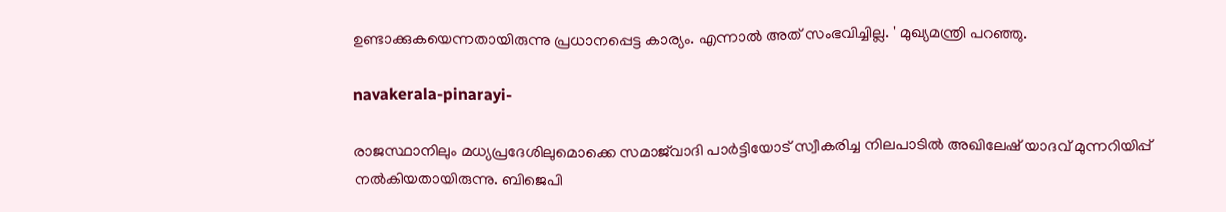ഉണ്ടാക്കുകയെന്നതായിരുന്നു പ്രധാനപ്പെട്ട കാര്യം. എന്നാല്‍ അത് സംഭവിച്ചില്ല. ' മുഖ്യമന്ത്രി പറഞ്ഞു.

navakerala-pinarayi-

രാജസ്ഥാനിലും മധ്യപ്രദേശിലുമൊക്കെ സമാജ്‍വാദി പാര്‍ട്ടിയോട് സ്വീകരിച്ച നിലപാടില്‍ അഖിലേഷ് യാദവ് മുന്നറിയിപ്പ് നല്‍കിയതായിരുന്നു. ബിജെപി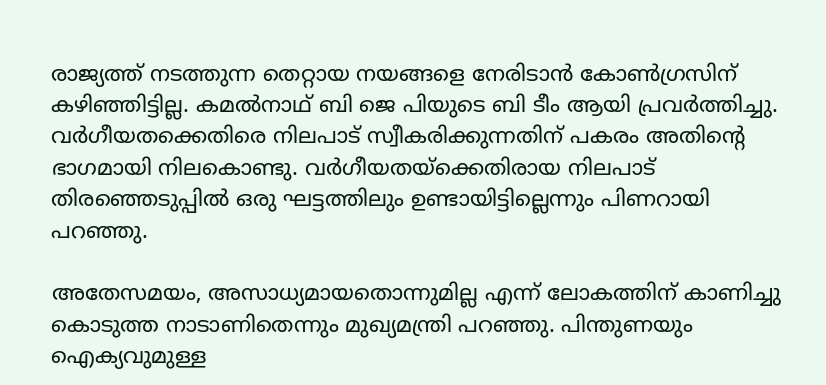രാജ്യത്ത് നടത്തുന്ന തെറ്റായ നയങ്ങളെ നേരിടാന്‍ കോണ്‍ഗ്രസിന് കഴിഞ്ഞിട്ടില്ല. കമല്‍നാഥ് ബി ജെ പിയുടെ ബി ടീം ആയി പ്രവര്‍ത്തിച്ചു. വര്‍ഗീയതക്കെതിരെ നിലപാട് സ്വീകരിക്കുന്നതിന് പകരം അതിന്റെ ഭാഗമായി നിലകൊണ്ടു. വര്‍ഗീയതയ്ക്കെതിരായ നിലപാട് തിരഞ്ഞെടുപ്പില്‍ ഒരു ഘട്ടത്തിലും ഉണ്ടായിട്ടില്ലെന്നും പിണറായി പറഞ്ഞു.

അതേസമയം, അസാധ്യമായതൊന്നുമില്ല എന്ന് ലോകത്തിന് കാണിച്ചു കൊടുത്ത നാടാണിതെന്നും മുഖ്യമന്ത്രി പറഞ്ഞു. പിന്തുണയും ഐക്യവുമുള്ള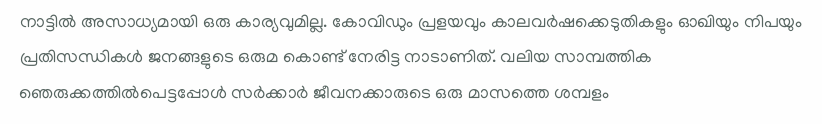നാട്ടിൽ അസാധ്യമായി ഒരു കാര്യവുമില്ല. കോവിഡും പ്രളയവും കാലവർഷക്കെടുതികളും ഓഖിയും നിപയും പ്രതിസന്ധികൾ ജനങ്ങളുടെ ഒരുമ കൊണ്ട് നേരിട്ട നാടാണിത്. വലിയ സാമ്പത്തിക ഞെരുക്കത്തിൽപെട്ടപ്പോൾ സർക്കാർ ജീവനക്കാരുടെ ഒരു മാസത്തെ ശമ്പളം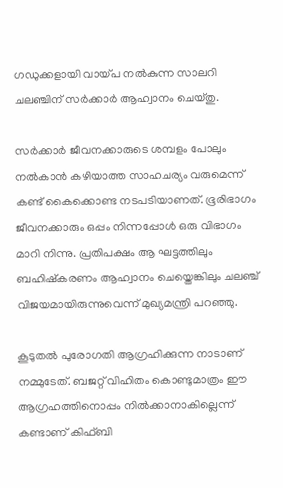ഗഡുക്കളായി വായ്പ നൽകുന്ന സാലറി ചലഞ്ചിന് സർക്കാർ ആഹ്വാനം ചെയ്തു.

സർക്കാർ ജീവനക്കാരുടെ ശമ്പളം പോലും നൽകാൻ കഴിയാത്ത സാഹചര്യം വരുമെന്ന് കണ്ട് കൈക്കൊണ്ട നടപടിയാണത്. ഭൂരിഭാഗം ജീവനക്കാരും ഒപ്പം നിന്നപ്പോൾ ഒരു വിഭാഗം മാറി നിന്നു. പ്രതിപക്ഷം ആ ഘട്ടത്തിലും ബഹിഷ്കരണം ആഹ്വാനം ചെയ്തെങ്കിലും ചലഞ്ച് വിജയമായിരുന്നുവെന്ന് മുഖ്യമന്ത്രി പറഞ്ഞു.

കൂടുതൽ പുരോഗതി ആഗ്രഹിക്കുന്ന നാടാണ് നമ്മുടേത്. ബജറ്റ് വിഹിതം കൊണ്ടുമാത്രം ഈ ആഗ്രഹത്തിനൊപ്പം നിൽക്കാനാകില്ലെന്ന് കണ്ടാണ് കിഫ്ബി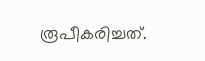രൂപീകരിച്ചത്.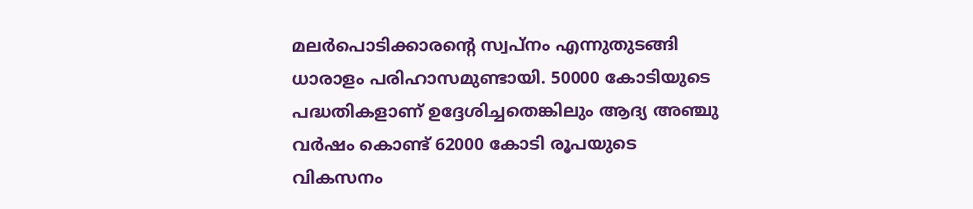മലർപൊടിക്കാരൻ്റെ സ്വപ്നം എന്നുതുടങ്ങി ധാരാളം പരിഹാസമുണ്ടായി. 50000 കോടിയുടെ പദ്ധതികളാണ് ഉദ്ദേശിച്ചതെങ്കിലും ആദ്യ അഞ്ചു വർഷം കൊണ്ട് 62000 കോടി രൂപയുടെ വികസനം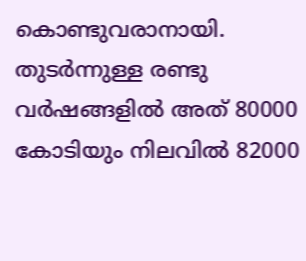കൊണ്ടുവരാനായി. തുടർന്നുള്ള രണ്ടു വർഷങ്ങളിൽ അത് 80000 കോടിയും നിലവിൽ 82000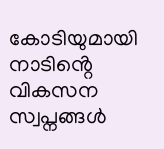കോടിയുമായി നാടിൻ്റെ വികസന സ്വപ്നങ്ങൾ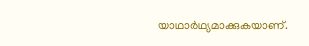യാഥാർഥ്യമാക്കുകയാണ്.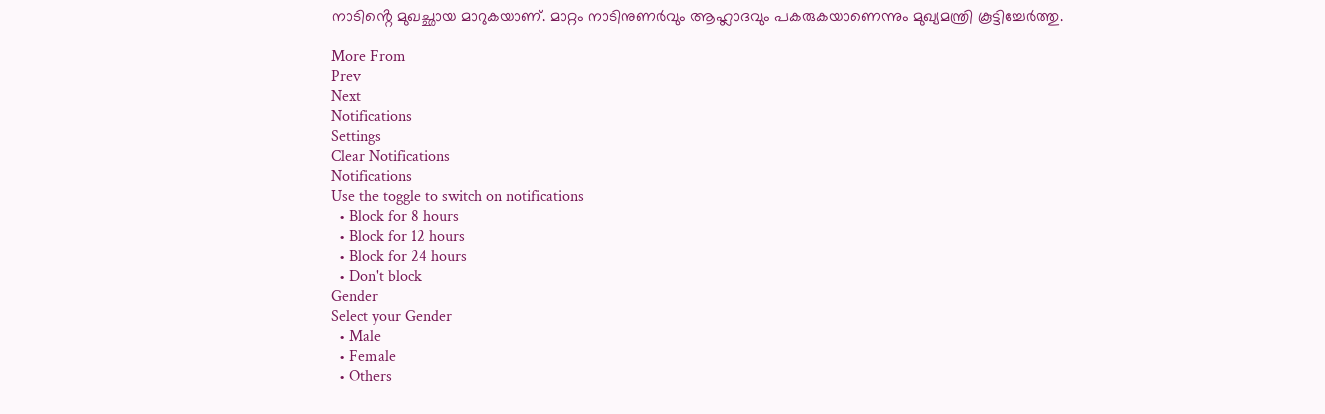നാടിൻ്റെ മുഖച്ഛായ മാറുകയാണ്. മാറ്റം നാടിനുണർവും ആഹ്ലാദവും പകരുകയാണെന്നും മുഖ്യമന്ത്രി കൂട്ടിച്ചേർത്തു.

More From
Prev
Next
Notifications
Settings
Clear Notifications
Notifications
Use the toggle to switch on notifications
  • Block for 8 hours
  • Block for 12 hours
  • Block for 24 hours
  • Don't block
Gender
Select your Gender
  • Male
  • Female
  • Others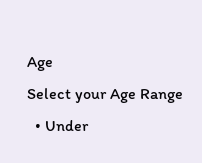Age
Select your Age Range
  • Under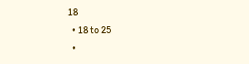18
  • 18 to 25
  •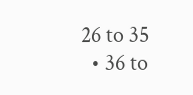26 to 35
  • 36 to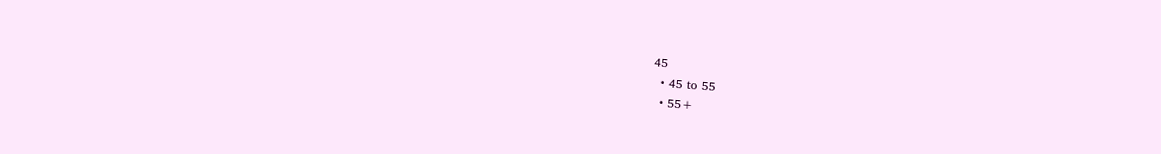45
  • 45 to 55
  • 55+